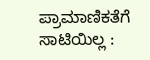ಪ್ರಾಮಾಣಿಕತೆಗೆ ಸಾಟಿಯಿಲ್ಲ :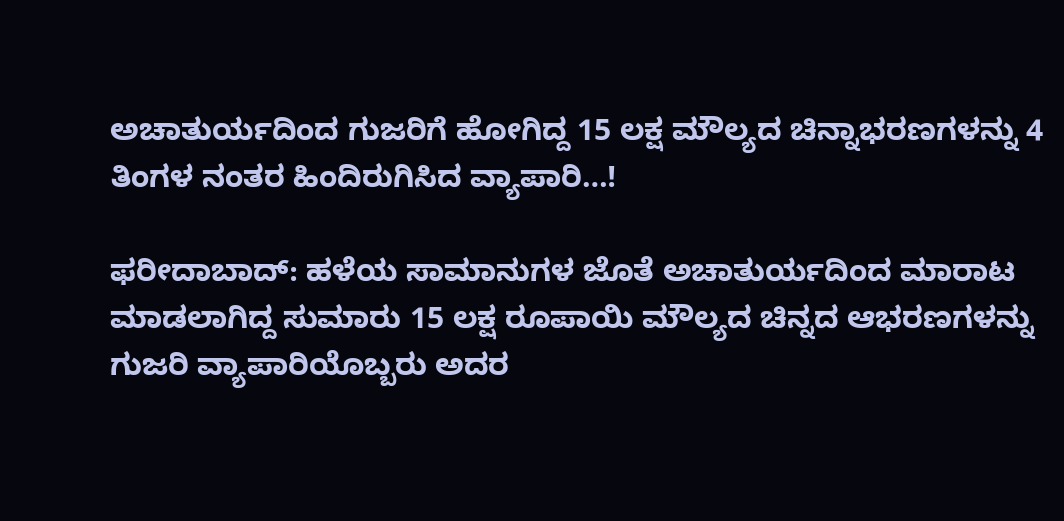ಅಚಾತುರ್ಯದಿಂದ ಗುಜರಿಗೆ ಹೋಗಿದ್ದ 15 ಲಕ್ಷ ಮೌಲ್ಯದ ಚಿನ್ನಾಭರಣಗಳನ್ನು 4 ತಿಂಗಳ ನಂತರ ಹಿಂದಿರುಗಿಸಿದ ವ್ಯಾಪಾರಿ…!

ಫರೀದಾಬಾದ್: ಹಳೆಯ ಸಾಮಾನುಗಳ ಜೊತೆ ಅಚಾತುರ್ಯದಿಂದ ಮಾರಾಟ ಮಾಡಲಾಗಿದ್ದ ಸುಮಾರು 15 ಲಕ್ಷ ರೂಪಾಯಿ ಮೌಲ್ಯದ ಚಿನ್ನದ ಆಭರಣಗಳನ್ನು ಗುಜರಿ ವ್ಯಾಪಾರಿಯೊಬ್ಬರು ಅದರ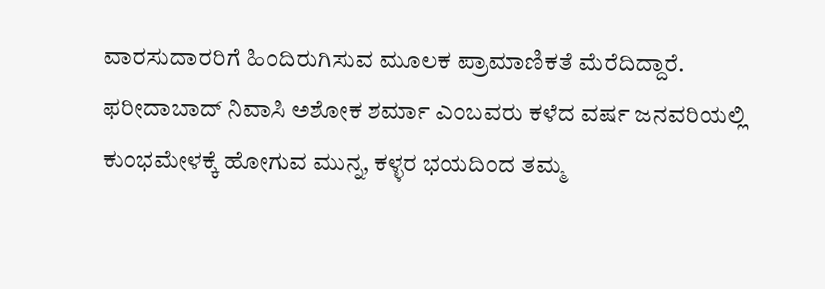ವಾರಸುದಾರರಿಗೆ ಹಿಂದಿರುಗಿಸುವ ಮೂಲಕ ಪ್ರಾಮಾಣಿಕತೆ ಮೆರೆದಿದ್ದಾರೆ.
ಫರೀದಾಬಾದ್ ನಿವಾಸಿ ಅಶೋಕ ಶರ್ಮಾ ಎಂಬವರು ಕಳೆದ ವರ್ಷ ಜನವರಿಯಲ್ಲಿ ಕುಂಭಮೇಳಕ್ಕೆ ಹೋಗುವ ಮುನ್ನ, ಕಳ್ಳರ ಭಯದಿಂದ ತಮ್ಮ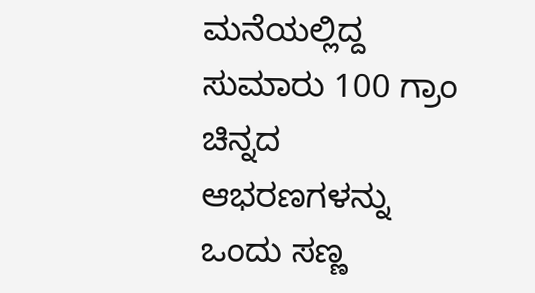ಮನೆಯಲ್ಲಿದ್ದ ಸುಮಾರು 100 ಗ್ರಾಂ ಚಿನ್ನದ ಆಭರಣಗಳನ್ನು ಒಂದು ಸಣ್ಣ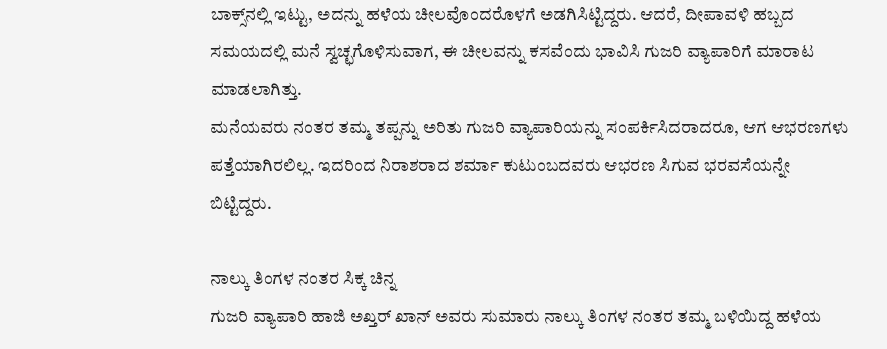ಬಾಕ್ಸ್‌ನಲ್ಲಿ ಇಟ್ಟು, ಅದನ್ನು ಹಳೆಯ ಚೀಲವೊಂದರೊಳಗೆ ಅಡಗಿಸಿಟ್ಟಿದ್ದರು. ಆದರೆ, ದೀಪಾವಳಿ ಹಬ್ಬದ ಸಮಯದಲ್ಲಿ ಮನೆ ಸ್ವಚ್ಛಗೊಳಿಸುವಾಗ, ಈ ಚೀಲವನ್ನು ಕಸವೆಂದು ಭಾವಿಸಿ ಗುಜರಿ ವ್ಯಾಪಾರಿಗೆ ಮಾರಾಟ ಮಾಡಲಾಗಿತ್ತು.
ಮನೆಯವರು ನಂತರ ತಮ್ಮ ತಪ್ಪನ್ನು ಅರಿತು ಗುಜರಿ ವ್ಯಾಪಾರಿಯನ್ನು ಸಂಪರ್ಕಿಸಿದರಾದರೂ, ಆಗ ಆಭರಣಗಳು ಪತ್ತೆಯಾಗಿರಲಿಲ್ಲ. ಇದರಿಂದ ನಿರಾಶರಾದ ಶರ್ಮಾ ಕುಟುಂಬದವರು ಆಭರಣ ಸಿಗುವ ಭರವಸೆಯನ್ನೇ ಬಿಟ್ಟಿದ್ದರು.

ನಾಲ್ಕು ತಿಂಗಳ ನಂತರ ಸಿಕ್ಕ ಚಿನ್ನ
ಗುಜರಿ ವ್ಯಾಪಾರಿ ಹಾಜಿ ಅಖ್ತರ್ ಖಾನ್ ಅವರು ಸುಮಾರು ನಾಲ್ಕು ತಿಂಗಳ ನಂತರ ತಮ್ಮ ಬಳಿಯಿದ್ದ ಹಳೆಯ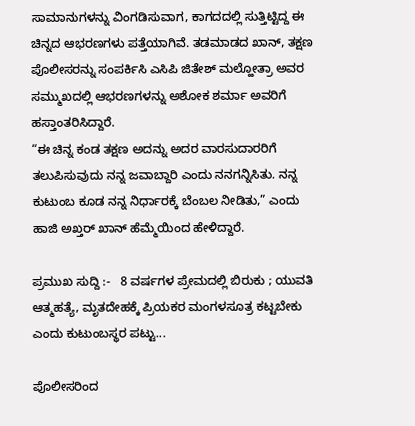ಸಾಮಾನುಗಳನ್ನು ವಿಂಗಡಿಸುವಾಗ, ಕಾಗದದಲ್ಲಿ ಸುತ್ತಿಟ್ಟಿದ್ದ ಈ ಚಿನ್ನದ ಆಭರಣಗಳು ಪತ್ತೆಯಾಗಿವೆ. ತಡಮಾಡದ ಖಾನ್, ತಕ್ಷಣ ಪೊಲೀಸರನ್ನು ಸಂಪರ್ಕಿಸಿ ಎಸಿಪಿ ಜಿತೇಶ್ ಮಲ್ಹೋತ್ರಾ ಅವರ ಸಮ್ಮುಖದಲ್ಲಿ ಆಭರಣಗಳನ್ನು ಅಶೋಕ ಶರ್ಮಾ ಅವರಿಗೆ ಹಸ್ತಾಂತರಿಸಿದ್ದಾರೆ.
“ಈ ಚಿನ್ನ ಕಂಡ ತಕ್ಷಣ ಅದನ್ನು ಅದರ ವಾರಸುದಾರರಿಗೆ ತಲುಪಿಸುವುದು ನನ್ನ ಜವಾಬ್ದಾರಿ ಎಂದು ನನಗನ್ನಿಸಿತು. ನನ್ನ ಕುಟುಂಬ ಕೂಡ ನನ್ನ ನಿರ್ಧಾರಕ್ಕೆ ಬೆಂಬಲ ನೀಡಿತು,” ಎಂದು ಹಾಜಿ ಅಖ್ತರ್ ಖಾನ್ ಹೆಮ್ಮೆಯಿಂದ ಹೇಳಿದ್ದಾರೆ.

ಪ್ರಮುಖ ಸುದ್ದಿ :-   8 ವರ್ಷಗಳ ಪ್ರೇಮದಲ್ಲಿ ಬಿರುಕು ; ಯುವತಿ ಆತ್ಮಹತ್ಯೆ, ಮೃತದೇಹಕ್ಕೆ ಪ್ರಿಯಕರ ಮಂಗಳಸೂತ್ರ ಕಟ್ಟಬೇಕು ಎಂದು ಕುಟುಂಬಸ್ಥರ ಪಟ್ಟು...

ಪೊಲೀಸರಿಂದ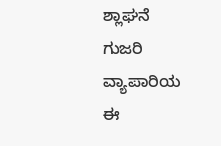ಶ್ಲಾಘನೆ
ಗುಜರಿ ವ್ಯಾಪಾರಿಯ ಈ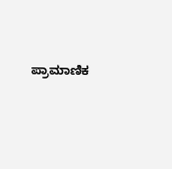ಪ್ರಾಮಾಣಿಕ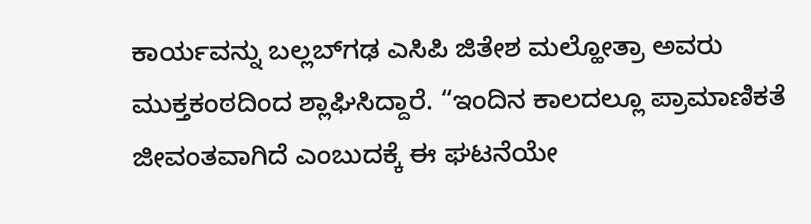ಕಾರ್ಯವನ್ನು ಬಲ್ಲಬ್‌ಗಢ ಎಸಿಪಿ ಜಿತೇಶ ಮಲ್ಹೋತ್ರಾ ಅವರು ಮುಕ್ತಕಂಠದಿಂದ ಶ್ಲಾಘಿಸಿದ್ದಾರೆ. “ಇಂದಿನ ಕಾಲದಲ್ಲೂ ಪ್ರಾಮಾಣಿಕತೆ ಜೀವಂತವಾಗಿದೆ ಎಂಬುದಕ್ಕೆ ಈ ಘಟನೆಯೇ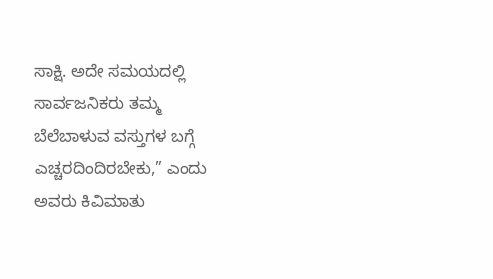ಸಾಕ್ಷಿ. ಅದೇ ಸಮಯದಲ್ಲಿ ಸಾರ್ವಜನಿಕರು ತಮ್ಮ ಬೆಲೆಬಾಳುವ ವಸ್ತುಗಳ ಬಗ್ಗೆ ಎಚ್ಚರದಿಂದಿರಬೇಕು,” ಎಂದು ಅವರು ಕಿವಿಮಾತು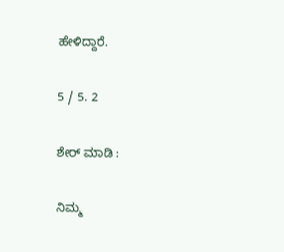ಹೇಳಿದ್ದಾರೆ.

5 / 5. 2

ಶೇರ್ ಮಾಡಿ :

ನಿಮ್ಮ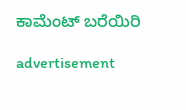ಕಾಮೆಂಟ್ ಬರೆಯಿರಿ

advertisement